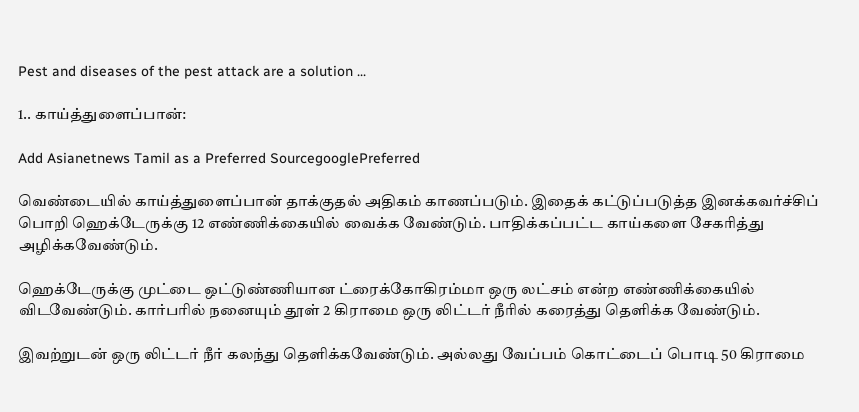Pest and diseases of the pest attack are a solution ...

1.. காய்த்துளைப்பான்:

Add Asianetnews Tamil as a Preferred SourcegooglePreferred

வெண்டையில் காய்த்துளைப்பான் தாக்குதல் அதிகம் காணப்படும். இதைக் கட்டுப்படுத்த இனக்கவர்ச்சிப் பொறி ஹெக்டேருக்கு 12 எண்ணிக்கையில் வைக்க வேண்டும். பாதிக்கப்பட்ட காய்களை சேகரித்து அழிக்கவேண்டும்.

ஹெக்டேருக்கு முட்டை ஒட்டுண்ணியான ட்ரைக்கோகிரம்மா ஒரு லட்சம் என்ற எண்ணிக்கையில் விடவேண்டும். கார்பரில் நனையும் தூள் 2 கிராமை ஒரு லிட்டர் நீரில் கரைத்து தெளிக்க வேண்டும்.

இவற்றுடன் ஒரு லிட்டர் நீர் கலந்து தெளிக்கவேண்டும். அல்லது வேப்பம் கொட்டைப் பொடி 50 கிராமை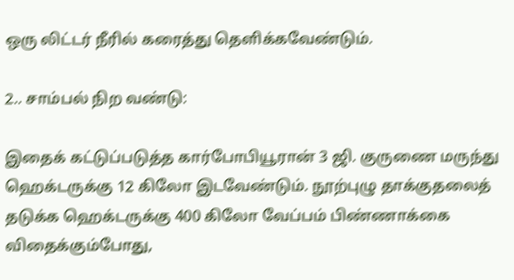ஒரு லிட்டர் நீரில் கரைத்து தெளிக்கவேண்டும்.

2.. சாம்பல் நிற வண்டு:

இதைக் கட்டுப்படுத்த கார்போபியூரான் 3 ஜி. குருணை மருந்து ஹெக்டருக்கு 12 கிலோ இடவேண்டும். நூற்புழு தாக்குதலைத் தடுக்க ஹெக்டருக்கு 400 கிலோ வேப்பம் பிண்ணாக்கை விதைக்கும்போது,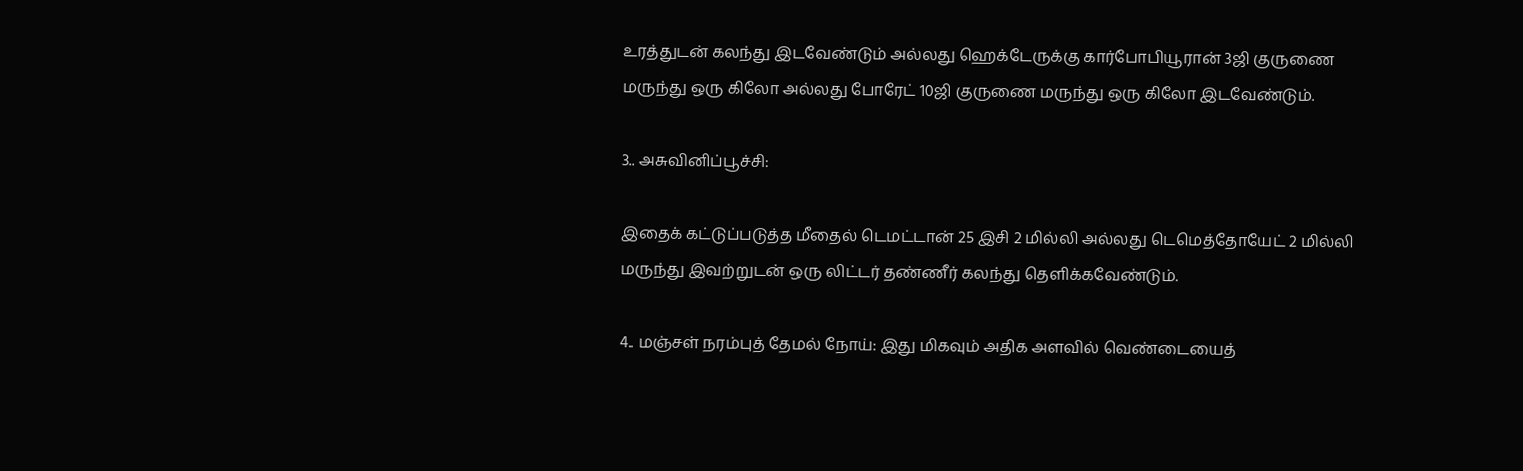உரத்துடன் கலந்து இடவேண்டும் அல்லது ஹெக்டேருக்கு கார்போபியூரான் 3ஜி குருணை மருந்து ஒரு கிலோ அல்லது போரேட் 10ஜி குருணை மருந்து ஒரு கிலோ இடவேண்டும்.

3.. அசுவினிப்பூச்சி:

இதைக் கட்டுப்படுத்த மீதைல் டெமட்டான் 25 இசி 2 மில்லி அல்லது டெமெத்தோயேட் 2 மில்லி மருந்து இவற்றுடன் ஒரு லிட்டர் தண்ணீர் கலந்து தெளிக்கவேண்டும்.

4.. மஞ்சள் நரம்புத் தேமல் நோய்: இது மிகவும் அதிக அளவில் வெண்டையைத்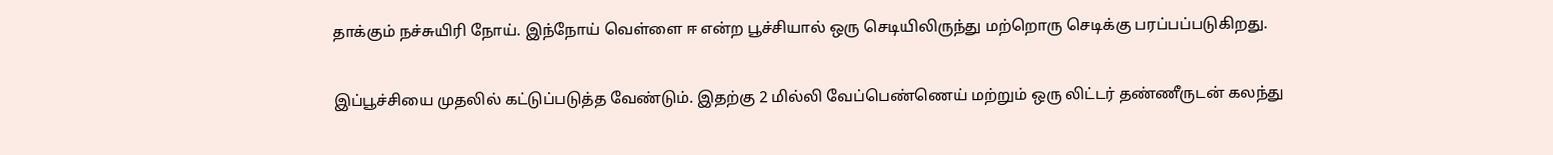தாக்கும் நச்சுயிரி நோய். இந்நோய் வெள்ளை ஈ என்ற பூச்சியால் ஒரு செடியிலிருந்து மற்றொரு செடிக்கு பரப்பப்படுகிறது.

இப்பூச்சியை முதலில் கட்டுப்படுத்த வேண்டும். இதற்கு 2 மில்லி வேப்பெண்ணெய் மற்றும் ஒரு லிட்டர் தண்ணீருடன் கலந்து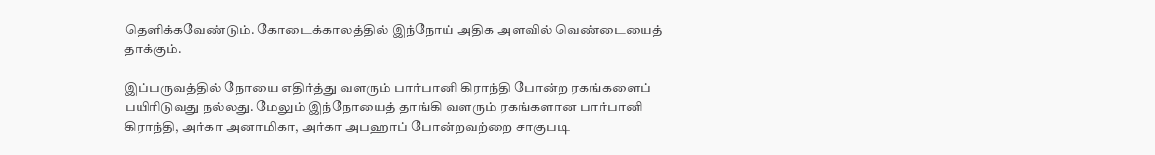தெளிக்கவேண்டும். கோடைக்காலத்தில் இந்நோய் அதிக அளவில் வெண்டையைத் தாக்கும்.

இப்பருவத்தில் நோயை எதிர்த்து வளரும் பார்பானி கிராந்தி போன்ற ரகங்களைப் பயிரிடுவது நல்லது. மேலும் இந்நோயைத் தாங்கி வளரும் ரகங்களான பார்பானி கிராந்தி, அர்கா அனாமிகா, அர்கா அபஹாப் போன்றவற்றை சாகுபடி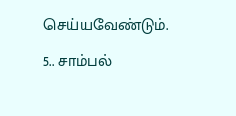செய்யவேண்டும்.

5.. சாம்பல்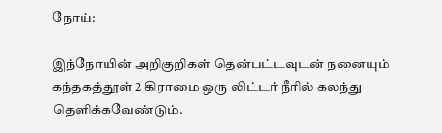நோய்:

இந்நோயின் அறிகுறிகள் தென்பட்டவுடன் நனையும் கந்தகத்தூள் 2 கிராமை ஒரு லிட்டர் நீரில் கலந்து தெளிக்கவேண்டும்.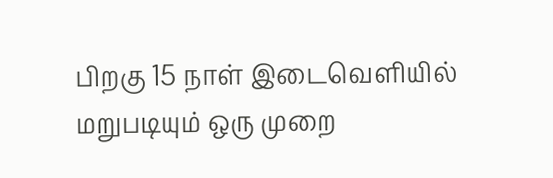பிறகு 15 நாள் இடைவெளியில் மறுபடியும் ஒரு முறை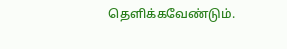தெளிக்கவேண்டும்.